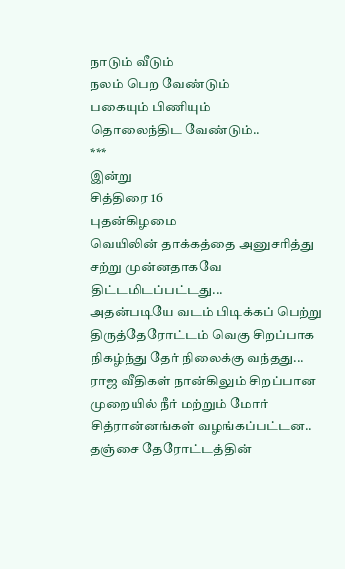நாடும் வீடும்
நலம் பெற வேண்டும்
பகையும் பிணியும்
தொலைந்திட வேண்டும்..
***
இன்று
சித்திரை 16
புதன்கிழமை
வெயிலின் தாக்கத்தை அனுசரித்து சற்று முன்னதாகவே திட்டமிடப்பட்டது...
அதன்படியே வடம் பிடிக்கப் பெற்று
திருத்தேரோட்டம் வெகு சிறப்பாக நிகழ்ந்து தேர் நிலைக்கு வந்தது...
ராஜ வீதிகள் நான்கிலும் சிறப்பான முறையில் நீர் மற்றும் மோர் சித்ரான்னங்கள் வழங்கப்பட்டன..
தஞ்சை தேரோட்டத்தின்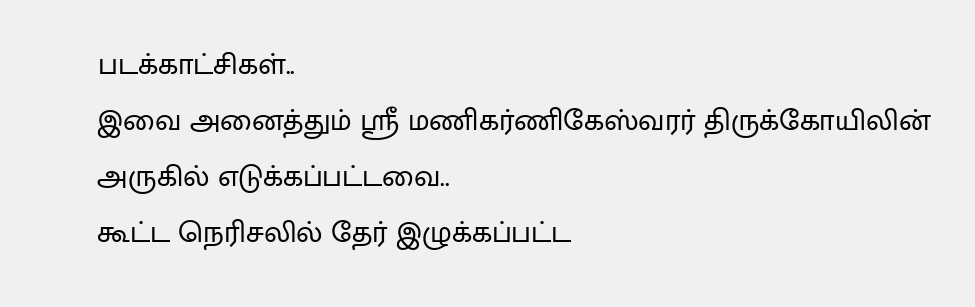படக்காட்சிகள்..
இவை அனைத்தும் ஸ்ரீ மணிகர்ணிகேஸ்வரர் திருக்கோயிலின் அருகில் எடுக்கப்பட்டவை..
கூட்ட நெரிசலில் தேர் இழுக்கப்பட்ட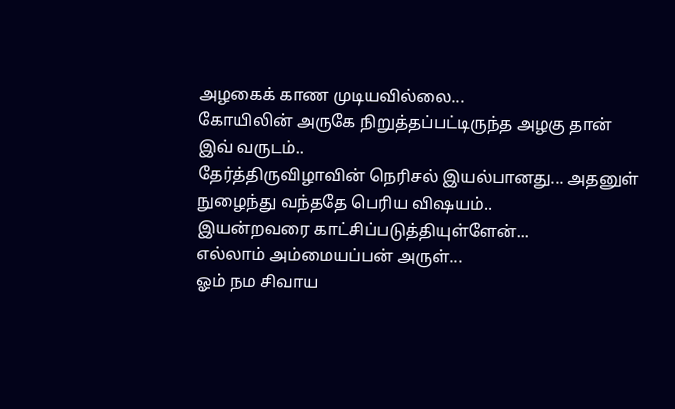அழகைக் காண முடியவில்லை...
கோயிலின் அருகே நிறுத்தப்பட்டிருந்த அழகு தான் இவ் வருடம்..
தேர்த்திருவிழாவின் நெரிசல் இயல்பானது... அதனுள் நுழைந்து வந்ததே பெரிய விஷயம்..
இயன்றவரை காட்சிப்படுத்தியுள்ளேன்...
எல்லாம் அம்மையப்பன் அருள்...
ஓம் நம சிவாய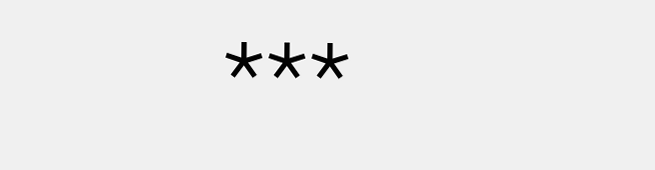***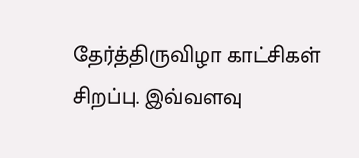தேர்த்திருவிழா காட்சிகள் சிறப்பு. இவ்வளவு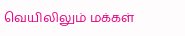வெயிலிலும் மக்கள்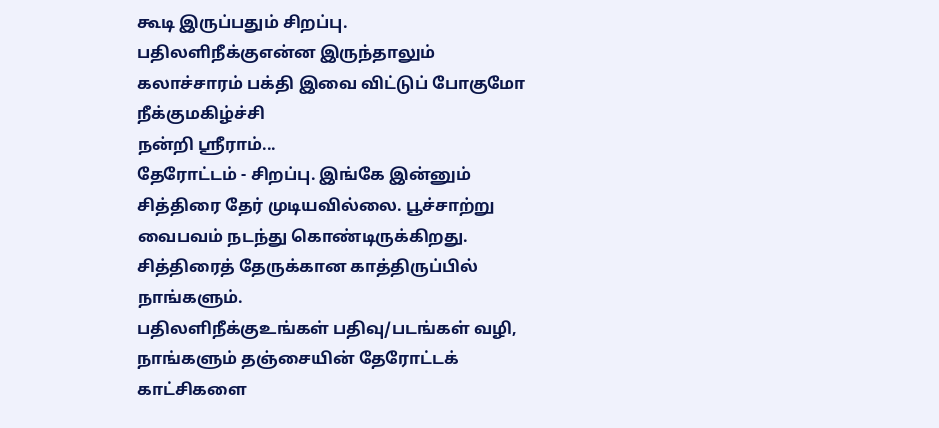கூடி இருப்பதும் சிறப்பு.
பதிலளிநீக்குஎன்ன இருந்தாலும் கலாச்சாரம் பக்தி இவை விட்டுப் போகுமோ
நீக்குமகிழ்ச்சி
நன்றி ஸ்ரீராம்...
தேரோட்டம் - சிறப்பு. இங்கே இன்னும் சித்திரை தேர் முடியவில்லை. பூச்சாற்று வைபவம் நடந்து கொண்டிருக்கிறது. சித்திரைத் தேருக்கான காத்திருப்பில் நாங்களும்.
பதிலளிநீக்குஉங்கள் பதிவு/படங்கள் வழி, நாங்களும் தஞ்சையின் தேரோட்டக் காட்சிகளை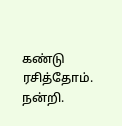கண்டு ரசித்தோம். நன்றி.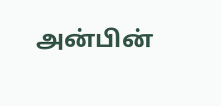அன்பின்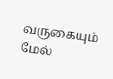வருகையும் மேல்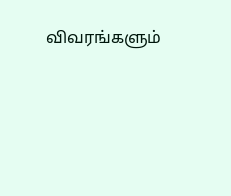விவரங்களும்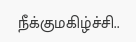நீக்குமகிழ்ச்சி..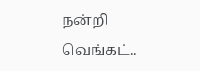நன்றி வெங்கட்..